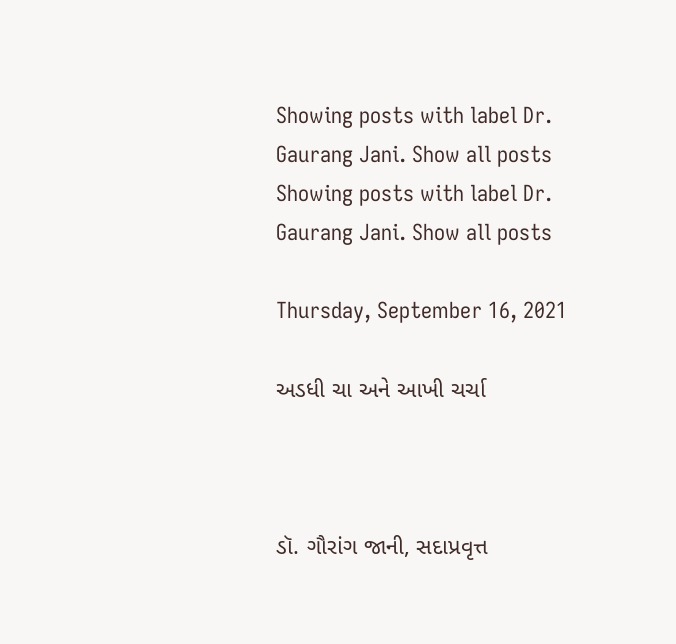Showing posts with label Dr. Gaurang Jani. Show all posts
Showing posts with label Dr. Gaurang Jani. Show all posts

Thursday, September 16, 2021

અડધી ચા અને આખી ચર્ચા



ડૉ. ગૌરાંગ જાની, સદાપ્રવૃત્ત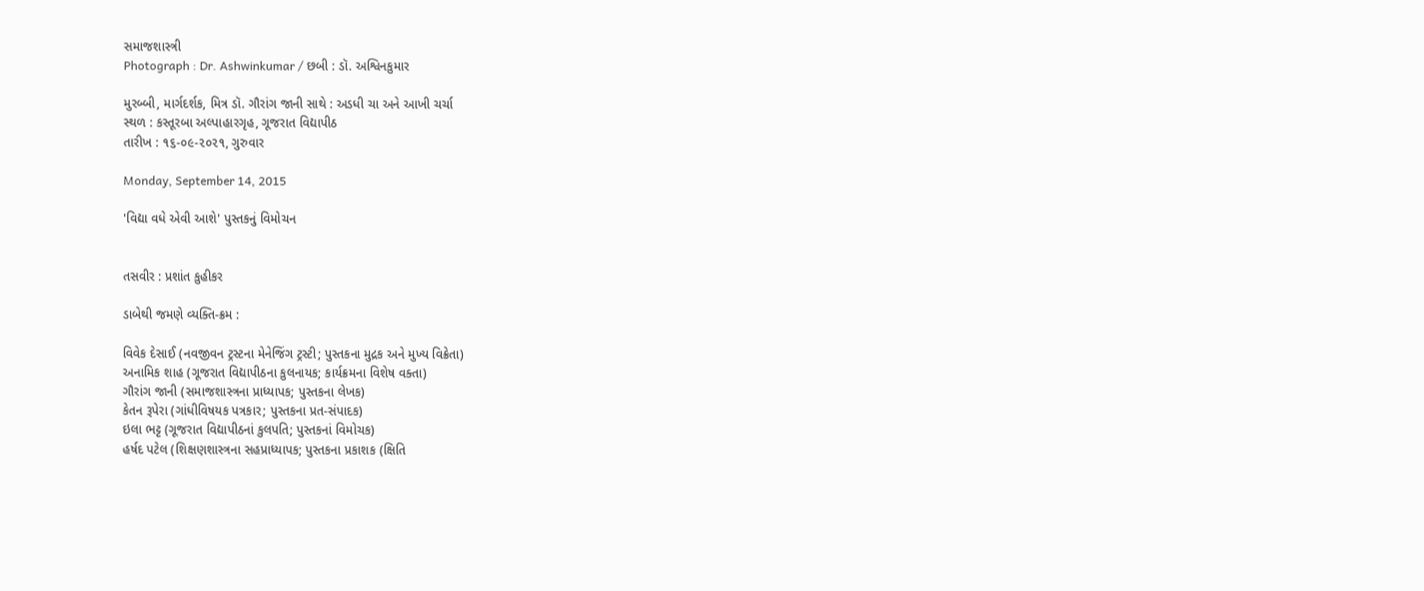સમાજશાસ્ત્રી
Photograph : Dr. Ashwinkumar / છબી : ડૉ. અશ્વિનકુમાર

મુરબ્બી, માર્ગદર્શક, મિત્ર ડૉ. ગૌરાંગ જાની સાથે : અડધી ચા અને આખી ચર્ચા
સ્થળ : કસ્તૂરબા અલ્પાહારગૃહ, ગૂજરાત વિદ્યાપીઠ
તારીખ : ૧૬-૦૯-૨૦૨૧, ગુરુવાર

Monday, September 14, 2015

'વિદ્યા વધે એવી આશે' પુસ્તકનું વિમોચન


તસવીર : પ્રશાંત કુહીકર

ડાબેથી જમણે વ્યક્તિ-ક્રમ :

વિવેક દેસાઈ (નવજીવન ટ્રસ્ટના મેનેજિંગ ટ્રસ્ટી; પુસ્તકના મુદ્રક અને મુખ્ય વિક્રેતા)
અનામિક શાહ (ગૂજરાત વિદ્યાપીઠના કુલનાયક; કાર્યક્રમના વિશેષ વક્તા)
ગૌરાંગ જાની (સમાજશાસ્ત્રના પ્રાધ્યાપક; પુસ્તકના લેખક)
કેતન રૂપેરા (ગાંધીવિષયક પત્રકાર; પુસ્તકના પ્રત-સંપાદક)
ઇલા ભટ્ટ (ગૂજરાત વિદ્યાપીઠનાં કુલપતિ; પુસ્તકનાં વિમોચક)
હર્ષદ પટેલ (શિક્ષણશાસ્ત્રના સહપ્રાધ્યાપક; પુસ્તકના પ્રકાશક (ક્ષિતિ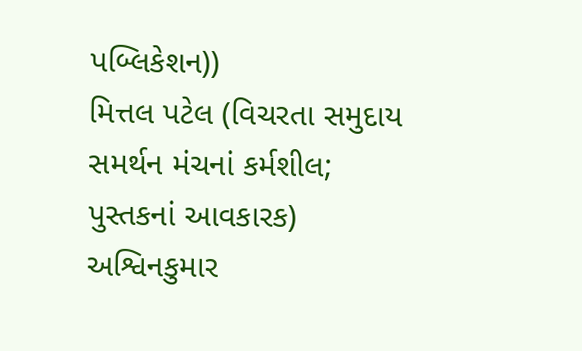પબ્લિકેશન))
મિત્તલ પટેલ (વિચરતા સમુદાય સમર્થન મંચનાં કર્મશીલ; પુસ્તકનાં આવકારક)
અશ્વિનકુમાર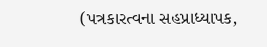(પત્રકારત્વના સહપ્રાધ્યાપક,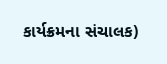કાર્યક્રમના સંચાલક)